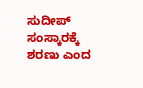ಸುದೀಪ್ ಸಂಸ್ಕಾರಕ್ಕೆ ಶರಣು ಎಂದ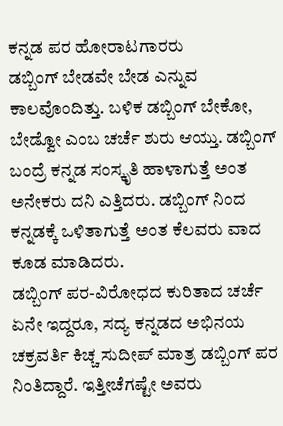ಕನ್ನಡ ಪರ ಹೋರಾಟಗಾರರು
ಡಬ್ಬಿಂಗ್ ಬೇಡವೇ ಬೇಡ ಎನ್ನುವ ಕಾಲವೊಂದಿತ್ತು. ಬಳಿಕ ಡಬ್ಬಿಂಗ್ ಬೇಕೋ, ಬೇಡ್ವೋ ಎಂಬ ಚರ್ಚೆ ಶುರು ಆಯ್ತು. ಡಬ್ಬಿಂಗ್ ಬಂದ್ರೆ ಕನ್ನಡ ಸಂಸ್ಕೃತಿ ಹಾಳಾಗುತ್ತೆ ಅಂತ ಅನೇಕರು ದನಿ ಎತ್ತಿದರು. ಡಬ್ಬಿಂಗ್ ನಿಂದ ಕನ್ನಡಕ್ಕೆ ಒಳಿತಾಗುತ್ತೆ ಅಂತ ಕೆಲವರು ವಾದ ಕೂಡ ಮಾಡಿದರು.
ಡಬ್ಬಿಂಗ್ ಪರ-ವಿರೋಧದ ಕುರಿತಾದ ಚರ್ಚೆ ಏನೇ ಇದ್ದರೂ, ಸದ್ಯ ಕನ್ನಡದ ಅಭಿನಯ ಚಕ್ರವರ್ತಿ ಕಿಚ್ಚ ಸುದೀಪ್ ಮಾತ್ರ ಡಬ್ಬಿಂಗ್ ಪರ ನಿಂತಿದ್ದಾರೆ. ಇತ್ತೀಚೆಗಷ್ಟೇ ಅವರು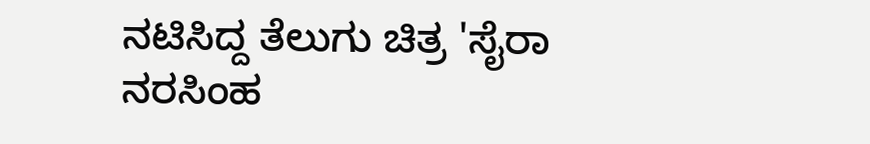ನಟಿಸಿದ್ದ ತೆಲುಗು ಚಿತ್ರ 'ಸೈರಾ ನರಸಿಂಹ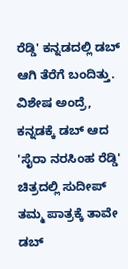ರೆಡ್ಡಿ' ಕನ್ನಡದಲ್ಲಿ ಡಬ್ ಆಗಿ ತೆರೆಗೆ ಬಂದಿತ್ತು.
ವಿಶೇಷ ಅಂದ್ರೆ, ಕನ್ನಡಕ್ಕೆ ಡಬ್ ಆದ 'ಸೈರಾ ನರಸಿಂಹ ರೆಡ್ಡಿ' ಚಿತ್ರದಲ್ಲಿ ಸುದೀಪ್ ತಮ್ಮ ಪಾತ್ರಕ್ಕೆ ತಾವೇ ಡಬ್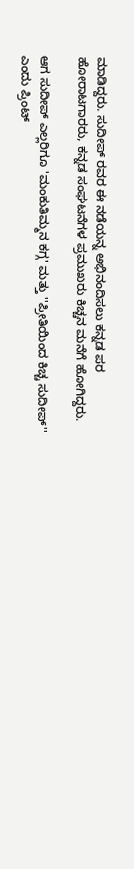ಮಾಡಿದ್ದರು. ಸುದೀಪ್ ರವರ ಈ ನಡೆಯನ್ನ ಅಭಿನಂದಿಸಲು ಕನ್ನಡ ಪರ ಹೋರಾಟಗಾರರು, ಕನ್ನಡ ಸಂಘಟನೆಗಳ ಪ್ರಮುಖರು ಕಿಚ್ಚನ ಮನೆಗೆ ಹೋಗಿದ್ದರು.

ಆಗ ಸುದೀಪ್ ಎಲ್ಲರಿಗೂ 'ಮಂಕುತಿಮ್ಮನ ಕಗ್ಗ' ಮತ್ತು ''ಪ್ರೀತಿಯಿಂದ ಕಿಚ್ಚ ಸುದೀಪ್'' ಎಂದು ಪ್ರಿಂಟ್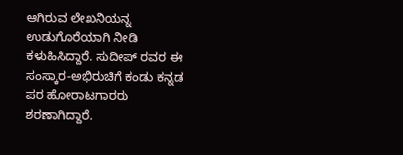ಆಗಿರುವ ಲೇಖನಿಯನ್ನ ಉಡುಗೊರೆಯಾಗಿ ನೀಡಿ ಕಳುಹಿಸಿದ್ದಾರೆ. ಸುದೀಪ್ ರವರ ಈ ಸಂಸ್ಕಾರ-ಅಭಿರುಚಿಗೆ ಕಂಡು ಕನ್ನಡ ಪರ ಹೋರಾಟಗಾರರು ಶರಣಾಗಿದ್ದಾರೆ.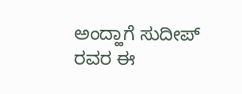ಅಂದ್ಹಾಗೆ ಸುದೀಪ್ ರವರ ಈ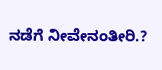ನಡೆಗೆ ನೀವೇನಂತೀರಿ.?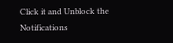Click it and Unblock the Notifications